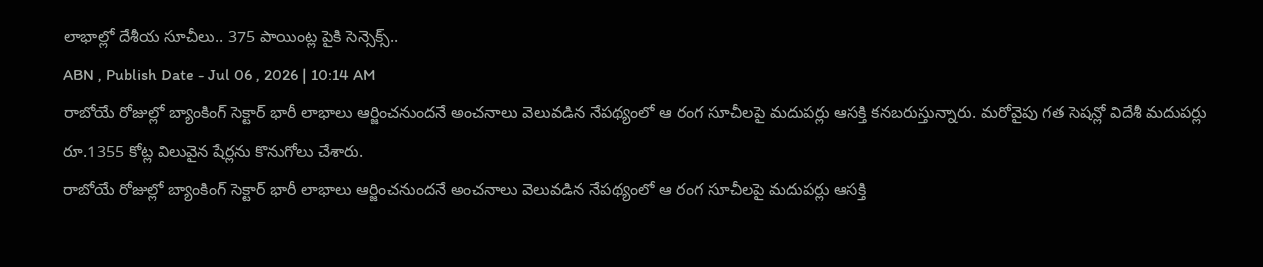లాభాల్లో దేశీయ సూచీలు.. 375 పాయింట్ల పైకి సెన్సెక్స్..
ABN , Publish Date - Jul 06 , 2026 | 10:14 AM
రాబోయే రోజుల్లో బ్యాంకింగ్ సెక్టార్ భారీ లాభాలు ఆర్జించనుందనే అంచనాలు వెలువడిన నేపథ్యంలో ఆ రంగ సూచీలపై మదుపర్లు ఆసక్తి కనబరుస్తున్నారు. మరోవైపు గత సెషన్లో విదేశీ మదుపర్లు రూ.1355 కోట్ల విలువైన షేర్లను కొనుగోలు చేశారు.
రాబోయే రోజుల్లో బ్యాంకింగ్ సెక్టార్ భారీ లాభాలు ఆర్జించనుందనే అంచనాలు వెలువడిన నేపథ్యంలో ఆ రంగ సూచీలపై మదుపర్లు ఆసక్తి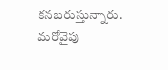కనబరుస్తున్నారు. మరోవైపు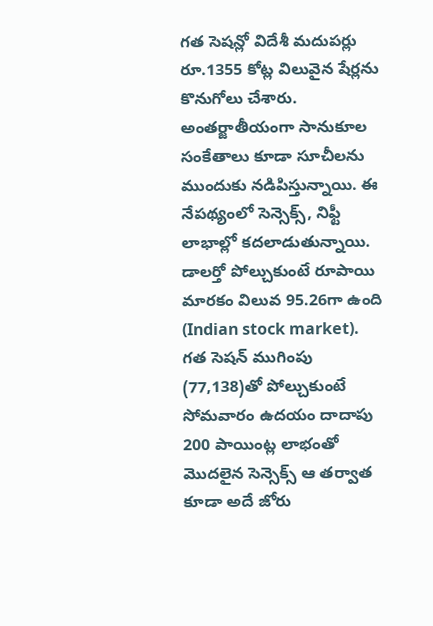గత సెషన్లో విదేశీ మదుపర్లు రూ.1355 కోట్ల విలువైన షేర్లను కొనుగోలు చేశారు. అంతర్జాతీయంగా సానుకూల సంకేతాలు కూడా సూచీలను ముందుకు నడిపిస్తున్నాయి. ఈ నేపథ్యంలో సెన్సెక్స్, నిఫ్టీ లాభాల్లో కదలాడుతున్నాయి. డాలర్తో పోల్చుకుంటే రూపాయి మారకం విలువ 95.26గా ఉంది (Indian stock market).
గత సెషన్ ముగింపు (77,138)తో పోల్చుకుంటే సోమవారం ఉదయం దాదాపు 200 పాయింట్ల లాభంతో మొదలైన సెన్సెక్స్ ఆ తర్వాత కూడా అదే జోరు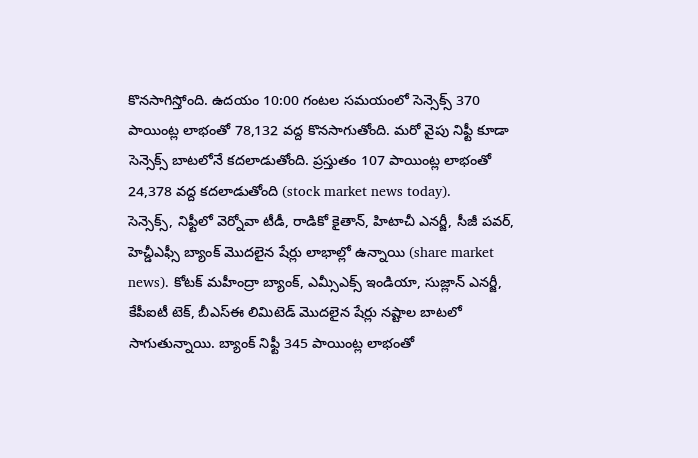కొనసాగిస్తోంది. ఉదయం 10:00 గంటల సమయంలో సెన్సెక్స్ 370 పాయింట్ల లాభంతో 78,132 వద్ద కొనసాగుతోంది. మరో వైపు నిఫ్టీ కూడా సెన్సెక్స్ బాటలోనే కదలాడుతోంది. ప్రస్తుతం 107 పాయింట్ల లాభంతో 24,378 వద్ద కదలాడుతోంది (stock market news today).
సెన్సెక్స్, నిఫ్టీలో వెర్నోవా టీడీ, రాడికో కైతాన్, హిటాచీ ఎనర్జీ, సీజీ పవర్, హెచ్డీఎఫ్సీ బ్యాంక్ మొదలైన షేర్లు లాభాల్లో ఉన్నాయి (share market news). కోటక్ మహీంద్రా బ్యాంక్, ఎమ్సీఎక్స్ ఇండియా, సుజ్లాన్ ఎనర్జీ, కేపీఐటీ టెక్, బీఎస్ఈ లిమిటెడ్ మొదలైన షేర్లు నష్టాల బాటలో సాగుతున్నాయి. బ్యాంక్ నిఫ్టీ 345 పాయింట్ల లాభంతో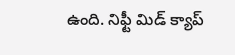ఉంది. నిఫ్టీ మిడ్ క్యాప్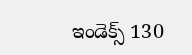ఇండెక్స్ 130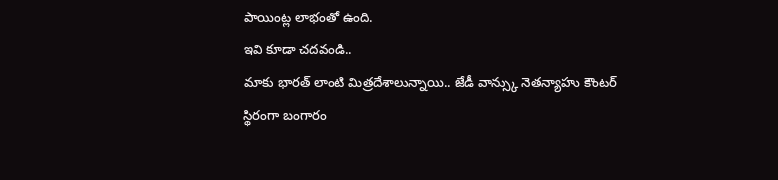పాయింట్ల లాభంతో ఉంది.
ఇవి కూడా చదవండి..
మాకు భారత్ లాంటి మిత్రదేశాలున్నాయి.. జేడీ వాన్స్కు నెతన్యాహు కౌంటర్
స్థిరంగా బంగారం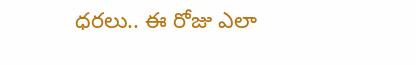ధరలు.. ఈ రోజు ఎలా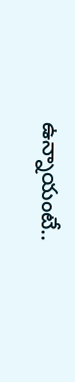ఉన్నాయంటే..